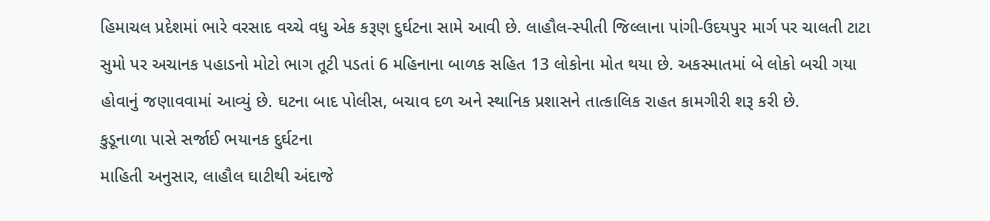હિમાચલ પ્રદેશમાં ભારે વરસાદ વચ્ચે વધુ એક કરૂણ દુર્ઘટના સામે આવી છે. લાહૌલ-સ્પીતી જિલ્લાના પાંગી-ઉદયપુર માર્ગ પર ચાલતી ટાટા સુમો પર અચાનક પહાડનો મોટો ભાગ તૂટી પડતાં 6 મહિનાના બાળક સહિત 13 લોકોના મોત થયા છે. અકસ્માતમાં બે લોકો બચી ગયા હોવાનું જણાવવામાં આવ્યું છે. ઘટના બાદ પોલીસ, બચાવ દળ અને સ્થાનિક પ્રશાસને તાત્કાલિક રાહત કામગીરી શરૂ કરી છે.
કુડૂનાળા પાસે સર્જાઈ ભયાનક દુર્ઘટના
માહિતી અનુસાર, લાહૌલ ઘાટીથી અંદાજે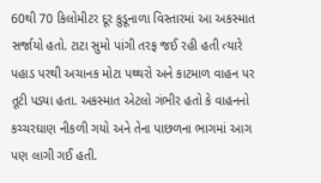60થી 70 કિલોમીટર દૂર કુડૂનાળા વિસ્તારમાં આ અકસ્માત સર્જાયો હતો. ટાટા સુમો પાંગી તરફ જઈ રહી હતી ત્યારે પહાડ પરથી અચાનક મોટા પથ્થરો અને કાટમાળ વાહન પર તૂટી પડ્યા હતા. અકસ્માત એટલો ગંભીર હતો કે વાહનનો કચ્ચરઘાણ નીકળી ગયો અને તેના પાછળના ભાગમાં આગ પણ લાગી ગઈ હતી.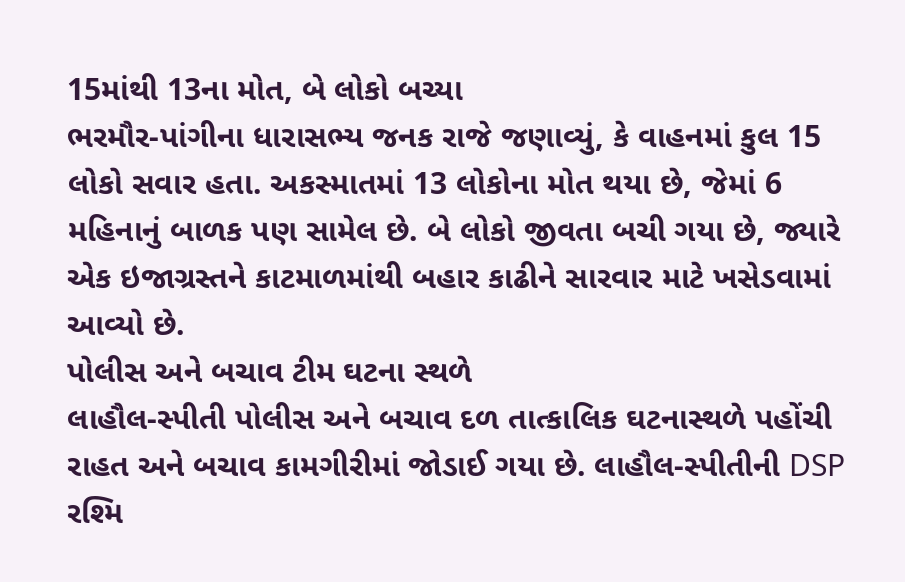15માંથી 13ના મોત, બે લોકો બચ્યા
ભરમૌર-પાંગીના ધારાસભ્ય જનક રાજે જણાવ્યું, કે વાહનમાં કુલ 15 લોકો સવાર હતા. અકસ્માતમાં 13 લોકોના મોત થયા છે, જેમાં 6 મહિનાનું બાળક પણ સામેલ છે. બે લોકો જીવતા બચી ગયા છે, જ્યારે એક ઇજાગ્રસ્તને કાટમાળમાંથી બહાર કાઢીને સારવાર માટે ખસેડવામાં આવ્યો છે.
પોલીસ અને બચાવ ટીમ ઘટના સ્થળે
લાહૌલ-સ્પીતી પોલીસ અને બચાવ દળ તાત્કાલિક ઘટનાસ્થળે પહોંચી રાહત અને બચાવ કામગીરીમાં જોડાઈ ગયા છે. લાહૌલ-સ્પીતીની DSP રશ્મિ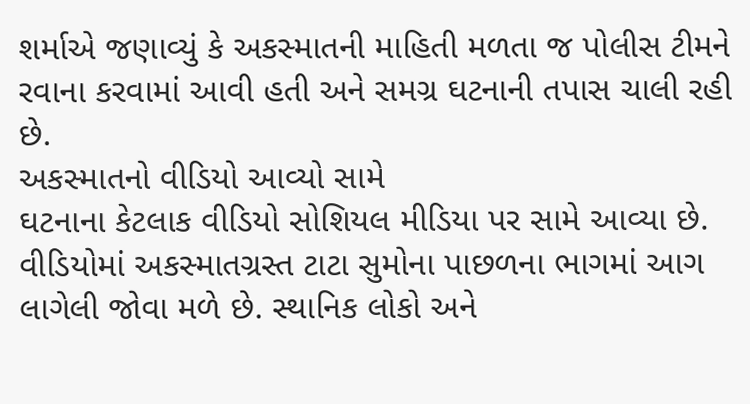શર્માએ જણાવ્યું કે અકસ્માતની માહિતી મળતા જ પોલીસ ટીમને રવાના કરવામાં આવી હતી અને સમગ્ર ઘટનાની તપાસ ચાલી રહી છે.
અકસ્માતનો વીડિયો આવ્યો સામે
ઘટનાના કેટલાક વીડિયો સોશિયલ મીડિયા પર સામે આવ્યા છે. વીડિયોમાં અકસ્માતગ્રસ્ત ટાટા સુમોના પાછળના ભાગમાં આગ લાગેલી જોવા મળે છે. સ્થાનિક લોકો અને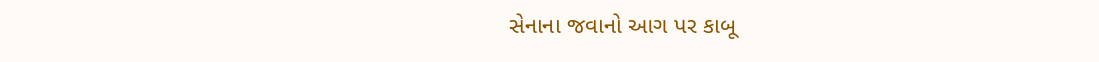સેનાના જવાનો આગ પર કાબૂ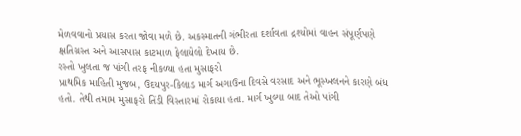મેળવવાનો પ્રયાસ કરતા જોવા મળે છે. અકસ્માતની ગંભીરતા દર્શાવતા દ્રશ્યોમાં વાહન સંપૂર્ણપણે ક્ષતિગ્રસ્ત અને આસપાસ કાટમાળ ફેલાયેલો દેખાય છે.
રસ્તો ખુલતા જ પાંગી તરફ નીકળ્યા હતા મુસાફરો
પ્રાથમિક માહિતી મુજબ, ઉદયપુર-કિલાડ માર્ગ અગાઉના દિવસે વરસાદ અને ભૂસ્ખલનને કારણે બંધ હતો. તેથી તમામ મુસાફરો તિંડી વિસ્તારમાં રોકાયા હતા. માર્ગ ખુલ્યા બાદ તેઓ પાંગી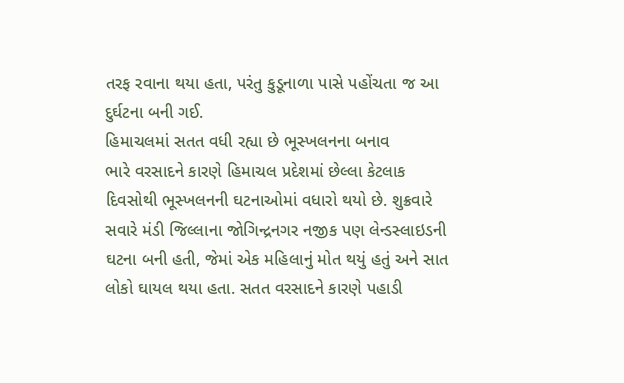તરફ રવાના થયા હતા, પરંતુ કુડૂનાળા પાસે પહોંચતા જ આ દુર્ઘટના બની ગઈ.
હિમાચલમાં સતત વધી રહ્યા છે ભૂસ્ખલનના બનાવ
ભારે વરસાદને કારણે હિમાચલ પ્રદેશમાં છેલ્લા કેટલાક દિવસોથી ભૂસ્ખલનની ઘટનાઓમાં વધારો થયો છે. શુક્રવારે સવારે મંડી જિલ્લાના જોગિન્દ્રનગર નજીક પણ લેન્ડસ્લાઇડની ઘટના બની હતી, જેમાં એક મહિલાનું મોત થયું હતું અને સાત લોકો ઘાયલ થયા હતા. સતત વરસાદને કારણે પહાડી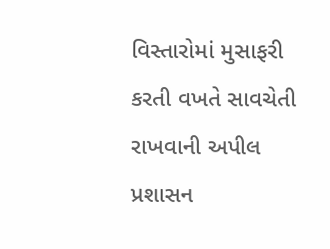વિસ્તારોમાં મુસાફરી કરતી વખતે સાવચેતી રાખવાની અપીલ પ્રશાસન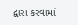દ્વારા કરવામાં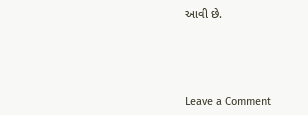આવી છે.




Leave a Comment